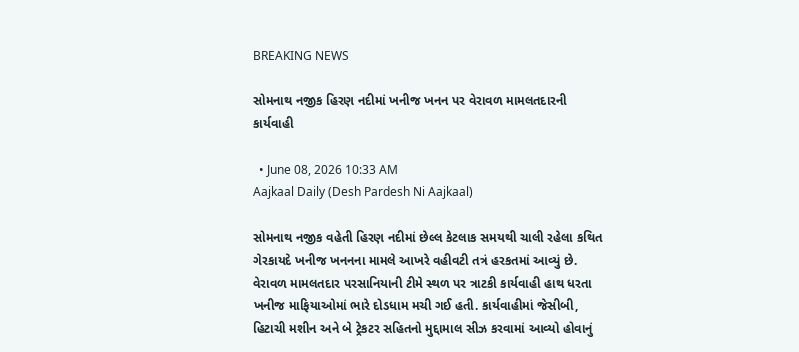BREAKING NEWS

સોમનાથ નજીક હિરણ નદીમાં ખનીજ ખનન પર વેરાવળ મામલતદારની કાર્યવાહી

  • June 08, 2026 10:33 AM
Aajkaal Daily (Desh Pardesh Ni Aajkaal)

સોમનાથ નજીક વહેતી હિરણ નદીમાં છેલ્લ કેટલાક સમયથી ચાલી રહેલા કથિત ગેરકાયદે ખનીજ ખનનના મામલે આખરે વહીવટી તત્રં હરકતમાં આવ્યું છે. વેરાવળ મામલતદાર પરસાનિયાની ટીમે સ્થળ પર ત્રાટકી કાર્યવાહી હાથ ધરતા ખનીજ માફિયાઓમાં ભારે દોડધામ મચી ગઈ હતી. કાર્યવાહીમાં જેસીબી, હિટાચી મશીન અને બે ટ્રેકટર સહિતનો મુદ્દામાલ સીઝ કરવામાં આવ્યો હોવાનું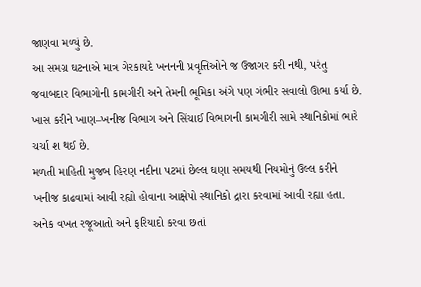જાણવા મળ્યું છે.
આ સમગ્ર ઘટનાએ માત્ર ગેરકાયદે ખનનની પ્રવૃત્તિઓને જ ઉજાગર કરી નથી, પરંતુ જવાબદાર વિભાગોની કામગીરી અને તેમની ભૂમિકા અંગે પણ ગંભીર સવાલો ઊભા કર્યા છે. ખાસ કરીને ખાણ–ખનીજ વિભાગ અને સિંચાઈ વિભાગની કામગીરી સામે સ્થાનિકોમાં ભારે ચર્ચા શ થઈ છે.
મળતી માહિતી મુજબ હિરણ નદીના પટમાં છેલ્લ ઘણા સમયથી નિયમોનું ઉલ્લ કરીને ખનીજ કાઢવામાં આવી રહ્યો હોવાના આક્ષેપો સ્થાનિકો દ્રારા કરવામાં આવી રહ્યા હતા. અનેક વખત રજૂઆતો અને ફરિયાદો કરવા છતાં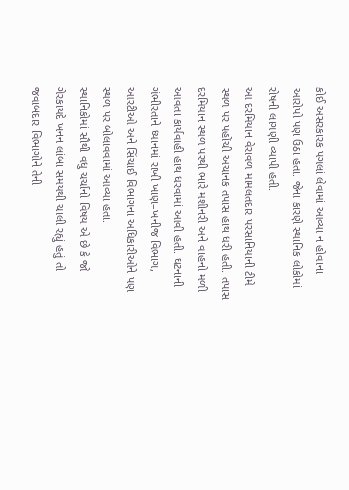કોઈ અસરકારક પગલાં લેવામાં આવ્યા ન હોવાના આરોપો પણ ઉઠા હતા. જેના કારણે સ્થાનિક લોકોમાં રોષની લાગણી વ્યાપી હતી.
આ દરમિયાન વેરાવળ મામલતદાર પરસાનિયાની ટીમે સ્થળ પર પહોંચી અચાનક તપાસ હાથ ધરી હતી. તપાસ દરમિયાન સ્થળ પરથી ભારે મશીનરી અને વાહનો મળી આવતા કાર્યવાહી હાથ ધરવામાં આવી હતી. ઘટનાની ગંભીરતાને ધ્યાનમાં રાખી ખાણ–ખનીજ વિભાગ, આરટીઓ અને સિંચાઈ વિભાગના અધિકારીઓને પણ સ્થળ પર બોલાવવામાં આવ્યા હતા.
સ્થાનિકોમાં સૌથી વધુ ચર્ચાનો વિષય એ છે કે જો ગેરકાયદે ખનન લાંબા સમયથી ચાલી રહ્યું હતું તો જવાબદાર વિભાગોને તેની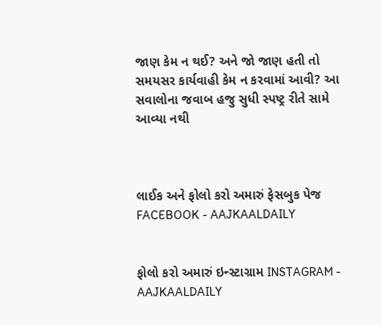જાણ કેમ ન થઈ? અને જો જાણ હતી તો સમયસર કાર્યવાહી કેમ ન કરવામાં આવી? આ સવાલોના જવાબ હજુ સુધી સ્પષ્ટ્ર રીતે સામે આવ્યા નથી



લાઈક અને ફોલો કરો અમારું ફેસબુક પેજ FACEBOOK - AAJKAALDAILY


ફોલો કરો અમારું ઇન્સ્ટાગ્રામ INSTAGRAM - AAJKAALDAILY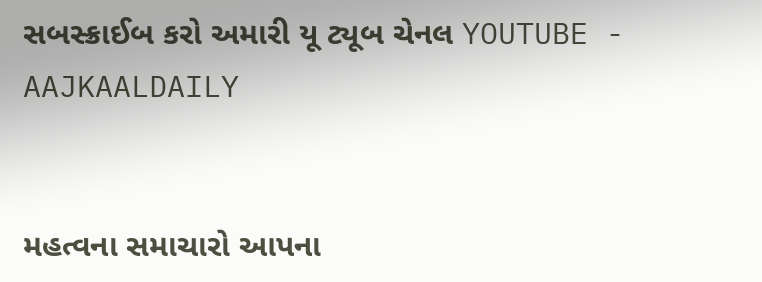સબસ્ક્રાઈબ કરો અમારી યૂ ટ્યૂબ ચેનલ YOUTUBE - AAJKAALDAILY


મહત્વના સમાચારો આપના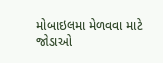મોબાઇલમા મેળવવા માટે જોડાઓ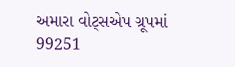અમારા વોટ્સએપ ગ્રૂપમાં  99251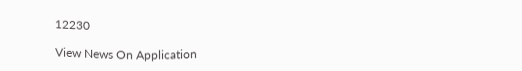12230

View News On Application